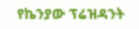የኬንያው ፕሬዝዳንት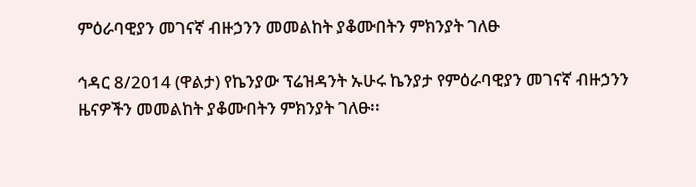ምዕራባዊያን መገናኛ ብዙኃንን መመልከት ያቆሙበትን ምክንያት ገለፁ

ኅዳር 8/2014 (ዋልታ) የኬንያው ፕሬዝዳንት ኡሁሩ ኬንያታ የምዕራባዊያን መገናኛ ብዙኃንን ዜናዎችን መመልከት ያቆሙበትን ምክንያት ገለፁ፡፡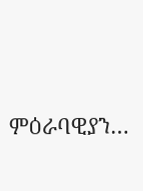ምዕራባዊያን…